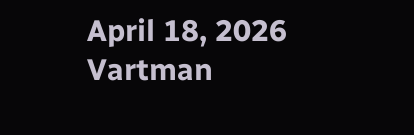April 18, 2026
Vartman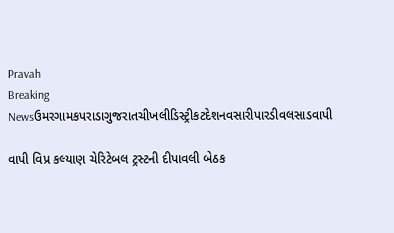Pravah
Breaking Newsઉમરગામકપરાડાગુજરાતચીખલીડિસ્ટ્રીકટદેશનવસારીપારડીવલસાડવાપી

વાપી વિપ્ર કલ્‍યાણ ચેરિટેબલ ટ્રસ્‍ટની દીપાવલી બેઠક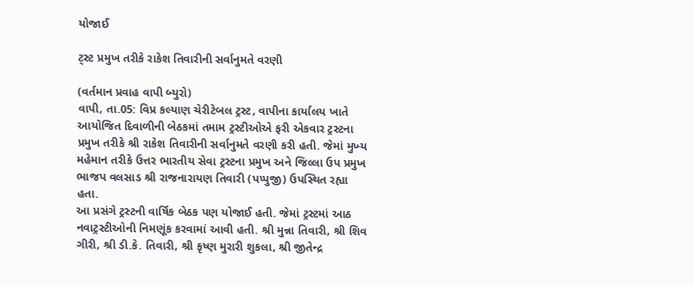યોજાઈ

ટ્‍સ્‍ટ પ્રમુખ તરીકે રાકેશ તિવારીની સર્વાનુમતે વરણી

(વર્તમાન પ્રવાહ વાપી બ્‍યુરો)
વાપી, તા.05: વિપ્ર કલ્‍યાણ ચેરીટેબલ ટ્રસ્‍ટ, વાપીના કાર્યાલય ખાતે આયોજિત દિવાળીની બેઠકમાં તમામ ટ્રસ્‍ટીઓએ ફરી એકવાર ટ્રસ્‍ટના પ્રમુખ તરીકે શ્રી રાકેશ તિવારીની સર્વાનુમતે વરણી કરી હતી. જેમાં મુખ્‍ય મહેમાન તરીકે ઉત્તર ભારતીય સેવા ટ્રસ્‍ટના પ્રમુખ અને જિલ્લા ઉપ પ્રમુખ ભાજપ વલસાડ શ્રી રાજનારાયણ તિવારી (પપ્‍પુજી) ઉપસ્‍થિત રહ્યા હતા.
આ પ્રસંગે ટ્રસ્‍ટની વાર્ષિક બેઠક પણ યોજાઈ હતી. જેમાં ટ્રસ્‍ટમાં આઠ નવાટ્રસ્‍ટીઓની નિમણૂંક કરવામાં આવી હતી. શ્રી મુન્ના તિવારી, શ્રી શિવ ગીરી, શ્રી ડી.કે. તિવારી, શ્રી કૃષ્‍ણ મુરારી શુકલા, શ્રી જીતેન્‍દ્ર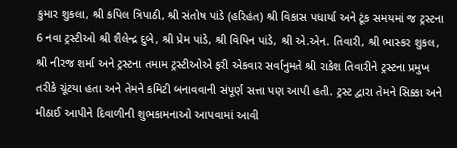કુમાર શુકલા, શ્રી કપિલ ત્રિપાઠી, શ્રી સંતોષ પાંડે (હરિહંત) શ્રી વિકાસ પધાર્યા અને ટૂંક સમયમાં જ ટ્રસ્‍ટના 6 નવા ટ્રસ્‍ટીઓ શ્રી શૈલેન્‍દ્ર દુબે, શ્રી પ્રેમ પાંડે, શ્રી વિપિન પાંડે, શ્રી એ.એન. તિવારી, શ્રી ભાસ્‍કર શુકલ, શ્રી નીરજ શર્મા અને ટ્રસ્‍ટના તમામ ટ્રસ્‍ટીઓએ ફરી એકવાર સર્વાનુમતે શ્રી રાકેશ તિવારીને ટ્રસ્‍ટના પ્રમુખ તરીકે ચૂંટયા હતા અને તેમને કમિટી બનાવવાની સંપૂર્ણ સત્તા પણ આપી હતી. ટ્રસ્‍ટ દ્વારા તેમને સિક્કા અને મીઠાઈ આપીને દિવાળીની શુભકામનાઓ આપવામાં આવી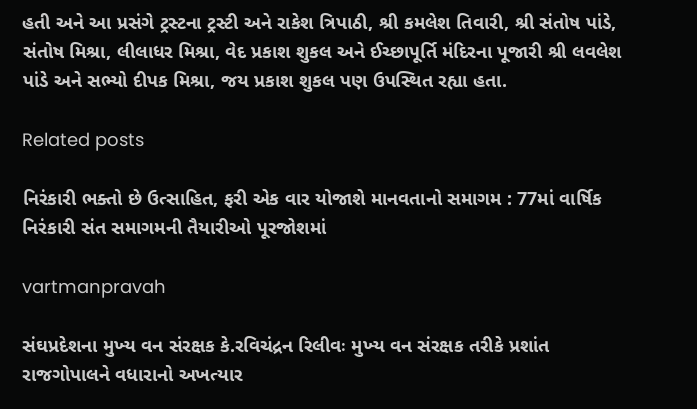હતી અને આ પ્રસંગે ટ્રસ્‍ટના ટ્રસ્‍ટી અને રાકેશ ત્રિપાઠી, શ્રી કમલેશ તિવારી, શ્રી સંતોષ પાંડે, સંતોષ મિશ્રા, લીલાધર મિશ્રા, વેદ પ્રકાશ શુકલ અને ઈચ્‍છાપૂર્તિ મંદિરના પૂજારી શ્રી લવલેશ પાંડે અને સભ્‍યો દીપક મિશ્રા, જય પ્રકાશ શુકલ પણ ઉપસ્‍થિત રહ્યા હતા.

Related posts

નિરંકારી ભક્‍તો છે ઉત્‍સાહિત, ફરી એક વાર યોજાશે માનવતાનો સમાગમ : 77માં વાર્ષિક નિરંકારી સંત સમાગમની તૈયારીઓ પૂરજોશમાં

vartmanpravah

સંઘપ્રદેશના મુખ્‍ય વન સંરક્ષક કે.રવિચંદ્રન રિલીવઃ મુખ્‍ય વન સંરક્ષક તરીકે પ્રશાંત રાજગોપાલને વધારાનો અખત્‍યાર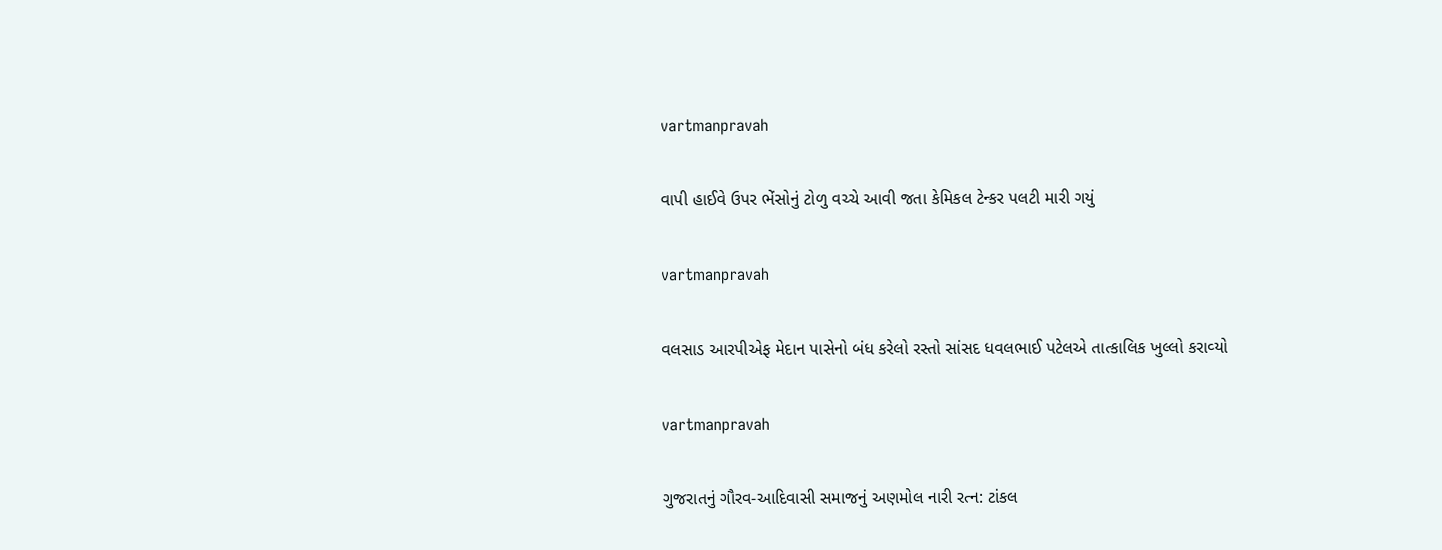vartmanpravah

વાપી હાઈવે ઉપર ભેંસોનું ટોળુ વચ્‍ચે આવી જતા કેમિકલ ટેન્‍કર પલટી મારી ગયું

vartmanpravah

વલસાડ આરપીએફ મેદાન પાસેનો બંધ કરેલો રસ્‍તો સાંસદ ધવલભાઈ પટેલએ તાત્‍કાલિક ખુલ્લો કરાવ્‍યો

vartmanpravah

ગુજરાતનું ગૌરવ-આદિવાસી સમાજનું અણમોલ નારી રત્‍ન: ટાંકલ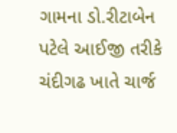ગામના ડો.રીટાબેન પટેલે આઈજી તરીકે ચંદીગઢ ખાતે ચાર્જ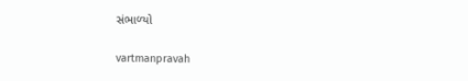સંભાળ્‍યો

vartmanpravah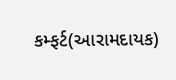કમ્‍ફર્ટ(આરામદાયક)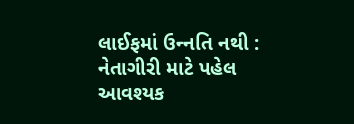લાઈફમાં ઉન્‍નતિ નથી : નેતાગીરી માટે પહેલ આવશ્‍યક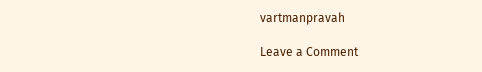vartmanpravah

Leave a Comment